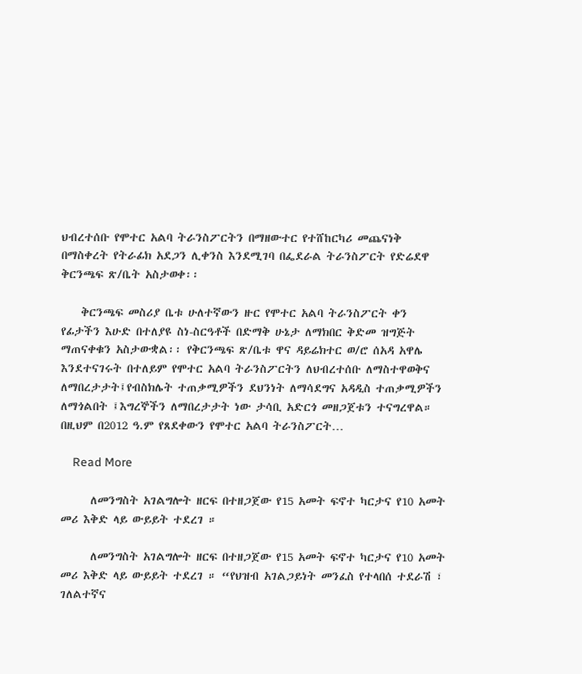ህብረተሰቡ የሞተር አልባ ትራንስፖርትን በማዘውተር የተሸከርካሪ መጨናነቅ በማስቀረት የትራፊክ አደጋን ሊቀንስ እንደሚገባ በፌደራል ትራንስፖርት የድሬደዋ ቅርንጫፍ ጽ/ቤት አስታወቀ፡፡

    ቅርንጫፍ መስሪያ ቤቱ ሁለተኛውን ዙር የሞተር አልባ ትራንስፖርት ቀን የፊታችን እሁድ በተለያዩ ስነ-ስርዓቶች በድማቅ ሁኔታ ለማክበር ቅድመ ዝግጅት ማጠናቀቁን አስታውቋል፡፡ የቅርንጫፍ ጽ/ቤቱ ዋና ዳይሬክተር ወ/ሮ ሰአዳ አዋሌ እንደተናገሩት በተለይም የሞተር አልባ ትራንስፖርትን ለህብረተሰቡ ለማስተዋወቅና ለማበረታታት፤የብስክሌት ተጠቃሚዎችን ደህንነት ለማሳደግና አዳዲስ ተጠቃሚዎችን ለማጎልበት ፤እግረኞችን ለማበረታታት ነው ታሳቢ አድርጎ መዘጋጀቱን ተናግረዋል። በዚህም በ2012 ዓ.ም የጸደቀውን የሞተር አልባ ትራንስፖርት…

    Read More

      ለመንግስት አገልግሎት ዘርፍ በተዘጋጀው የ15 አመት ፍኖተ ካርታና የ10 አመት መሪ እቅድ ላይ ውይይት ተደረገ ።

      ለመንግስት አገልግሎት ዘርፍ በተዘጋጀው የ15 አመት ፍኖተ ካርታና የ10 አመት መሪ እቅድ ላይ ውይይት ተደረገ ። “የህዝብ አገልጋይነት መንፈስ የተላበሰ ተደራሽ ፣ ገለልተኛና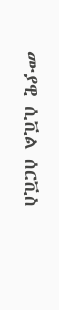ሙያዊ ሲቪል ሰርቪስ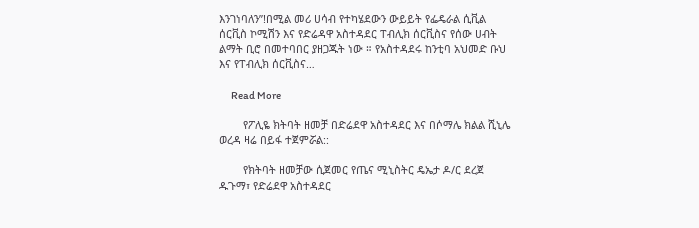እንገነባለን”!በሚል መሪ ሀሳብ የተካሄደውን ውይይት የፌዴራል ሲቪል ሰርቪስ ኮሚሽን እና የድሬዳዋ አስተዳደር ፐብሊክ ሰርቪስና የሰው ሀብት ልማት ቢሮ በመተባበር ያዘጋጁት ነው ። የአስተዳደሩ ከንቲባ አህመድ ቡህ እና የፐብሊክ ሰርቪስና…

      Read More

        የፖሊዬ ክትባት ዘመቻ በድሬደዋ አስተዳደር እና በሶማሌ ክልል ሺኒሌ ወረዳ ዛሬ በይፋ ተጀምሯል::

        የክትባት ዘመቻው ሲጀመር የጤና ሚኒስትር ዴኤታ ዶ/ር ደረጀ ዱጉማ፣ የድሬደዋ አስተዳደር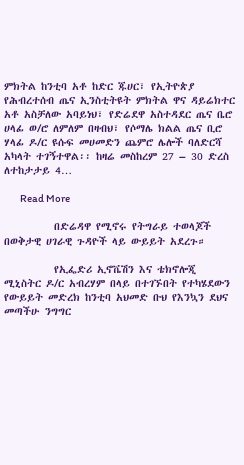ምክትል ከንቲባ አቶ ከድር ጁሀር፣ የኢትዮጵያ የሕብረተሰብ ጤና ኢንስቲትዩት ምክትል ዋና ዳይሬክተር አቶ አስቻለው አባይነህ፣ የድሬደዋ አስተዳደር ጤና ቤሮ ሀላፊ ወ/ሮ ለምለም በዛብህ፣ የሶማሌ ክልል ጤና ቢሮ ሃላፊ ዶ/ር ዩሱፍ መሀመድን ጨምሮ ሌሎች ባለድርሻ አካላት ተገኝተዋል፡፡ ከዛሬ መስከረም 27 – 30 ድረስ ለተከታታይ 4…

        Read More

          በድሬዳዋ የሚኖሩ የትግራይ ተወላጆች በወቅታዊ ሀገራዊ ጉዳዮች ላይ ውይይት አደረጉ።

          የኢፌድሪ ኢኖቬሽን እና ቴክኖሎጂ ሚኒስትር ዶ/ር አብረሃም በላይ በተገኙበት የተካሄደውን የውይይት መድረክ ከንቲባ አህመድ ቡህ የእንኳን ደህና መጣችሁ ንግግር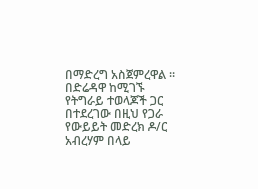በማድረግ አስጀምረዋል ። በድሬዳዋ ከሚገኙ የትግራይ ተወላጆች ጋር በተደረገው በዚህ የጋራ የውይይት መድረክ ዶ/ር አብረሃም በላይ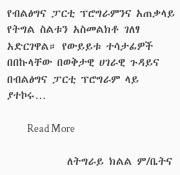የብልፅግና ፓርቲ ፕሮግራምንና አጠቃላይ የትግል ስልቱን አስመልክቶ ገለፃ አድርገዋል። የውይይቱ ተሳታፊዎች በበኩላቸው በወቅታዊ ሀገራዊ ጉዳይና በብልፅግና ፓርቲ ፕሮግራም ላይ ያተኮሩ…

          Read More

            ለትግራይ ክልል ም/ቤትና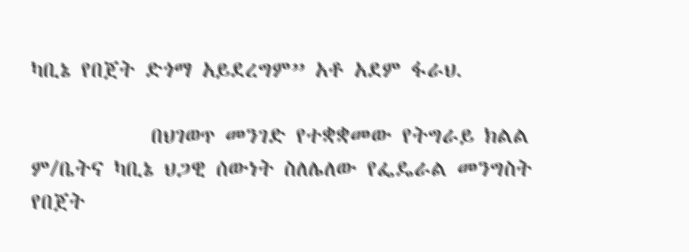ካቢኔ የበጀት ድጎማ አይደረግም” አቶ አደም ፋራህ.

            በህገወጥ መንገድ የተቋቋመው የትግራይ ክልል ም/ቤትና ካቢኔ ህጋዊ ሰውነት ስለሌለው የፌዴራል መንግስት የበጀት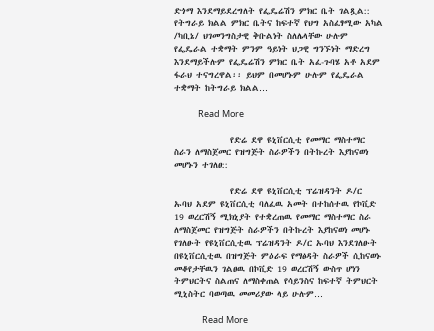ድጎማ እንደማይደረግለት የፌዴሬሽን ምክር ቤት ገልጿል:: የትግራይ ክልል ምክር ቤትና ከፍተኛ የህግ አስፈፃሚው አካል /ካቢኔ/ ህገመንግስታዊ ቅቡልነት ስለሌላቸው ሁሉም የፌዴራል ተቋማት ምንም ዓይነት ህጋዊ ግንኙነት ማድረግ እንደማይችሉም የፌዴሬሽን ምክር ቤት አፈ-ጉባሄ አቶ አደም ፋራህ ተናግረዋል፡፡ ይህም በመሆኑም ሁሉም የፌዴራል ተቋማት ከትግራይ ክልል…

            Read More

              የድሬ ደዋ ዩኒቨርሲቲ የመማር ማስተማር ስራን ለማስጀመር የዝግጅት ስራዎችን በትኩረት እያከናወነ መሆኑን ተገለፀ::

              የድሬ ደዋ ዩኒቨርሲቲ ፕሬዝዳንት ዶ/ር ኡባህ አደም ዩኒቨርሲቲ ባለፈዉ አመት በተከሰተዉ የኮቪድ 19 ወረርሽኝ ሚክኒያት የተቋረጠዉ የመማር ማስተማር ስራ ለማስጀመር የዝግጅት ስራዎችን በትኩረት እያከናወነ መሆኑ የገለፁት የዩኒቨርሲቲዉ ፕሬዝዳንት ዶ/ር ኡባህ እንደገለፁት በዩኒቨርሲቲዉ በዝግጅት ምዕራፍ የማፅዳት ስራዎች ሲከናወኑ መቆየታቸዉን ገልፀዉ በኮቪድ 19 ወረርሽኝ ውስጥ ሆነን ትምህርትና ስልጠና ለማስቀጠል የሳይንስና ከፍተኛ ትምህርት ሚኒስትር ባወጣዉ መመሪያው ላይ ሁሉም…

              Read More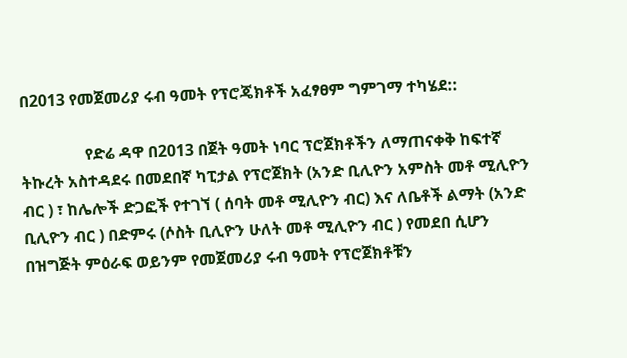በ2013 የመጀመሪያ ሩብ ዓመት የፕሮጄክቶች አፈፃፀም ግምገማ ተካሄደ::

                የድሬ ዳዋ በ2013 በጀት ዓመት ነባር ፕሮጀክቶችን ለማጠናቀቅ ከፍተኛ ትኩረት አስተዳደሩ በመደበኛ ካፒታል የፕሮጀክት (አንድ ቢሊዮን አምስት መቶ ሚሊዮን ብር ) ፣ ከሌሎች ድጋፎች የተገኘ ( ሰባት መቶ ሚሊዮን ብር) እና ለቤቶች ልማት (አንድ ቢሊዮን ብር ) በድምሩ (ሶስት ቢሊዮን ሁለት መቶ ሚሊዮን ብር ) የመደበ ሲሆን በዝግጅት ምዕራፍ ወይንም የመጀመሪያ ሩብ ዓመት የፕሮጀክቶቹን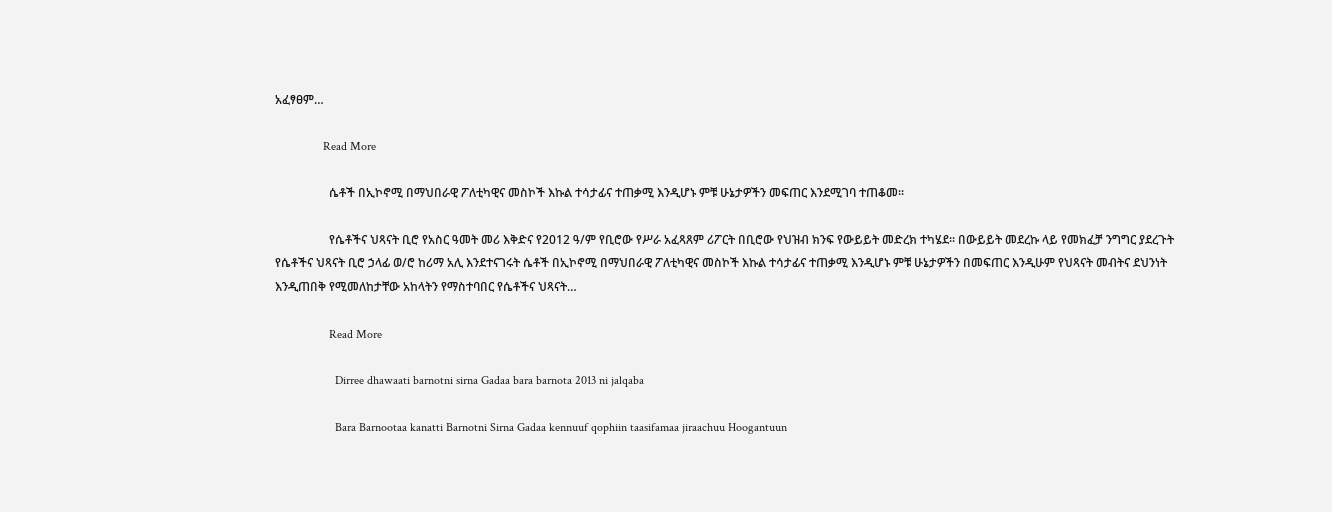አፈፃፀም…

                Read More

                  ሴቶች በኢኮኖሚ በማህበራዊ ፖለቲካዊና መስኮች እኩል ተሳታፊና ተጠቃሚ እንዲሆኑ ምቹ ሁኔታዎችን መፍጠር እንደሚገባ ተጠቆመ፡፡

                  የሴቶችና ህጻናት ቢሮ የአስር ዓመት መሪ እቅድና የ2012 ዓ/ም የቢሮው የሥራ አፈጻጸም ሪፖርት በቢሮው የህዝብ ክንፍ የውይይት መድረክ ተካሄደ፡፡ በውይይት መደረኩ ላይ የመክፈቻ ንግግር ያደረጉት የሴቶችና ህጻናት ቢሮ ኃላፊ ወ/ሮ ከሪማ አሊ እንደተናገሩት ሴቶች በኢኮኖሚ በማህበራዊ ፖለቲካዊና መስኮች እኩል ተሳታፊና ተጠቃሚ እንዲሆኑ ምቹ ሁኔታዎችን በመፍጠር እንዲሁም የህጻናት መብትና ደህንነት እንዲጠበቅ የሚመለከታቸው አከላትን የማስተባበር የሴቶችና ህጻናት…

                  Read More

                    Dirree dhawaati barnotni sirna Gadaa bara barnota 2013 ni jalqaba

                    Bara Barnootaa kanatti Barnotni Sirna Gadaa kennuuf qophiin taasifamaa jiraachuu Hoogantuun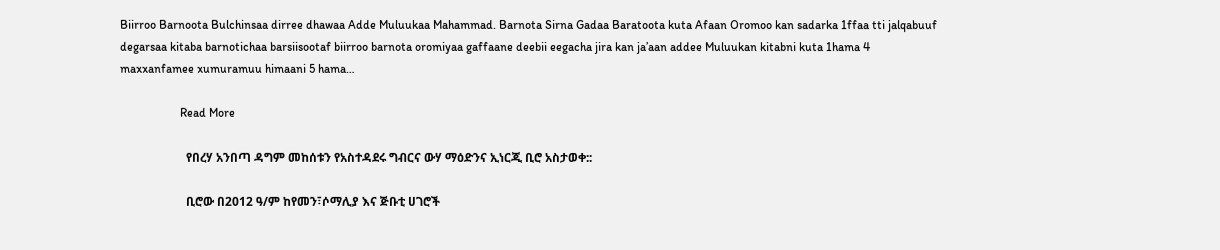Biirroo Barnoota Bulchinsaa dirree dhawaa Adde Muluukaa Mahammad. Barnota Sirna Gadaa Baratoota kuta Afaan Oromoo kan sadarka 1ffaa tti jalqabuuf degarsaa kitaba barnotichaa barsiisootaf biirroo barnota oromiyaa gaffaane deebii eegacha jira kan ja’aan addee Muluukan kitabni kuta 1hama 4 maxxanfamee xumuramuu himaani 5 hama…

                    Read More

                      የበረሃ አንበጣ ዳግም መከሰቱን የአስተዳደሩ ግብርና ውሃ ማዕድንና ኢነርጂ ቢሮ አስታወቀ::

                      ቢሮው በ2012 ዓ/ም ከየመን፣ሶማሊያ እና ጅቡቲ ሀገሮች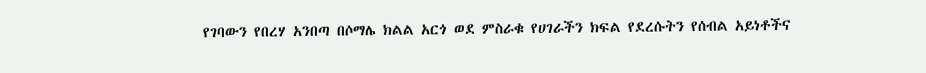የገባውን የበረሃ አንበጣ በሶማሌ ክልል አርጎ ወደ ምስራቁ የሀገራችን ክፍል የደረሱትን የሰብል አይነቶችና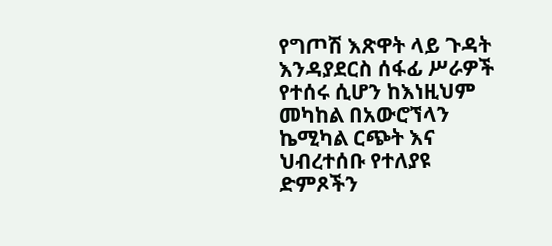የግጦሽ እጽዋት ላይ ጉዳት እንዳያደርስ ሰፋፊ ሥራዎች የተሰሩ ሲሆን ከእነዚህም መካከል በአውሮኘላን ኬሚካል ርጭት እና ህብረተሰቡ የተለያዩ ድምጾችን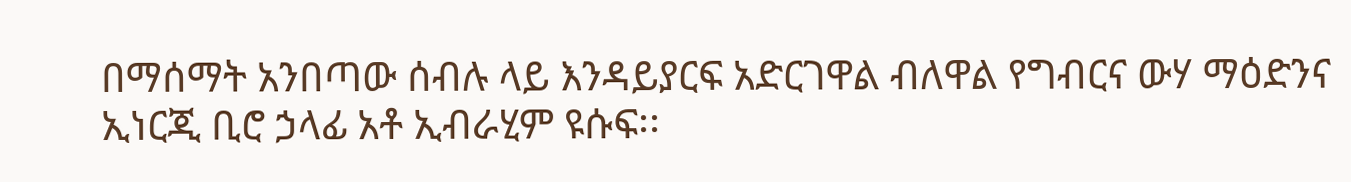በማሰማት አንበጣው ሰብሉ ላይ እንዳይያርፍ አድርገዋል ብለዋል የግብርና ውሃ ማዕድንና ኢነርጂ ቢሮ ኃላፊ አቶ ኢብራሂም ዩሱፍ፡፡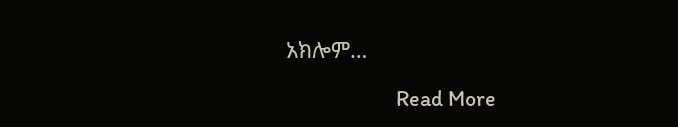አክሎም…

                      Read More